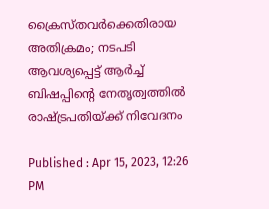ക്രൈസ്തവർക്കെതിരായ അതിക്രമം; നടപടി ആവശ്യപ്പെട്ട് ആർച്ച് ബിഷപ്പിന്‍റെ നേതൃത്വത്തിൽ രാഷ്ട്രപതിയ്ക്ക് നിവേദനം

Published : Apr 15, 2023, 12:26 PM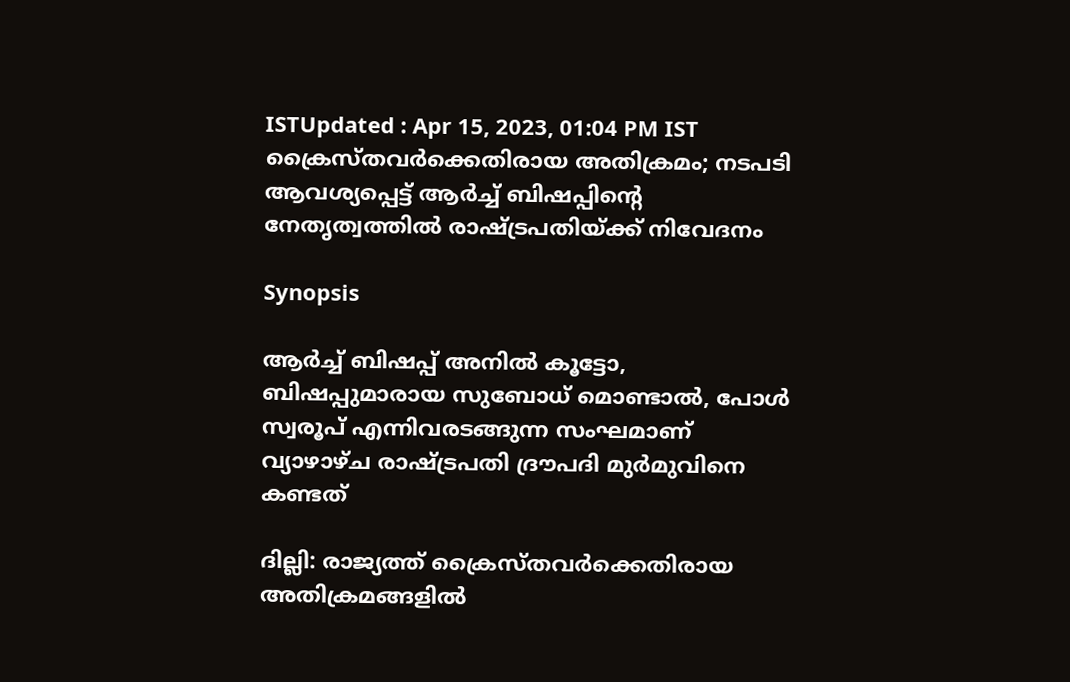ISTUpdated : Apr 15, 2023, 01:04 PM IST
ക്രൈസ്തവർക്കെതിരായ അതിക്രമം; നടപടി ആവശ്യപ്പെട്ട് ആർച്ച് ബിഷപ്പിന്‍റെ നേതൃത്വത്തിൽ രാഷ്ട്രപതിയ്ക്ക് നിവേദനം

Synopsis

ആർച്ച് ബിഷപ്പ് അനിൽ കൂട്ടോ, ബിഷപ്പുമാരായ സുബോധ് മൊണ്ടാൽ, പോൾ സ്വരൂപ് എന്നിവരടങ്ങുന്ന സംഘമാണ് വ്യാഴാഴ്ച രാഷ്ട്രപതി ദ്രൗപദി മുർമുവിനെ കണ്ടത്

ദില്ലി: രാജ്യത്ത് ക്രൈസ്തവർക്കെതിരായ അതിക്രമങ്ങളിൽ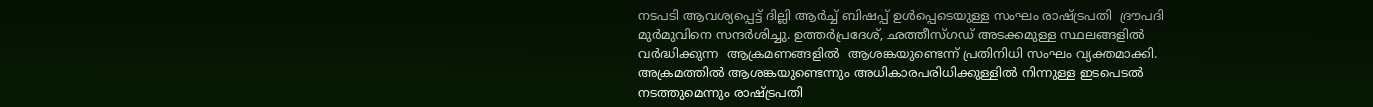നടപടി ആവശ്യപ്പെട്ട് ദില്ലി ആർച്ച് ബിഷപ്പ് ഉൾപ്പെടെയുള്ള സംഘം രാഷ്ട്രപതി  ദ്രൗപദി മുർമുവിനെ സന്ദർശിച്ചു. ഉത്തർപ്രദേശ്, ഛത്തീസ്ഗഡ് അടക്കമുള്ള സ്ഥലങ്ങളിൽ വർദ്ധിക്കുന്ന  ആക്രമണങ്ങളിൽ  ആശങ്കയുണ്ടെന്ന് പ്രതിനിധി സംഘം വ്യക്തമാക്കി. അക്രമത്തിൽ ആശങ്കയുണ്ടെന്നും അധികാരപരിധിക്കുള്ളിൽ നിന്നുള്ള ഇടപെടൽ നടത്തുമെന്നും രാഷ്ട്രപതി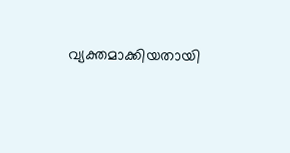വ്യക്തമാക്കിയതായി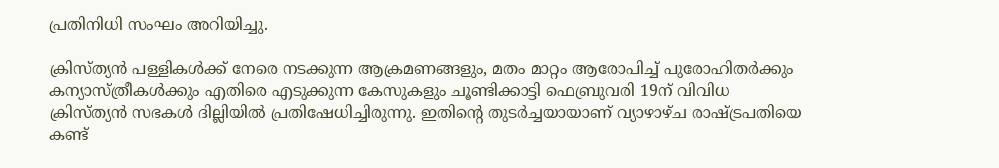പ്രതിനിധി സംഘം അറിയിച്ചു.

ക്രിസ്ത്യൻ പള്ളികൾക്ക് നേരെ നടക്കുന്ന ആക്രമണങ്ങളും, മതം മാറ്റം ആരോപിച്ച് പുരോഹിതർക്കും കന്യാസ്ത്രീകൾക്കും എതിരെ എടുക്കുന്ന കേസുകളും ചൂണ്ടിക്കാട്ടി ഫെബ്രുവരി 19ന് വിവിധ ക്രിസ്ത്യൻ സഭകൾ ദില്ലിയിൽ പ്രതിഷേധിച്ചിരുന്നു. ഇതിന്‍റെ തുടർച്ചയായാണ് വ്യാഴാഴ്ച രാഷ്ട്രപതിയെ കണ്ട്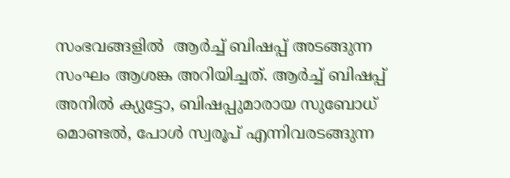സംഭവങ്ങളിൽ  ആർച്ച് ബിഷപ്പ് അടങ്ങുന്ന സംഘം ആശങ്ക അറിയിച്ചത്. ആർച്ച് ബിഷപ്പ് അനിൽ ക്യുട്ടോ, ബിഷപ്പുമാരായ സുബോധ് മൊണ്ടൽ, പോൾ സ്വരൂപ് എന്നിവരടങ്ങുന്ന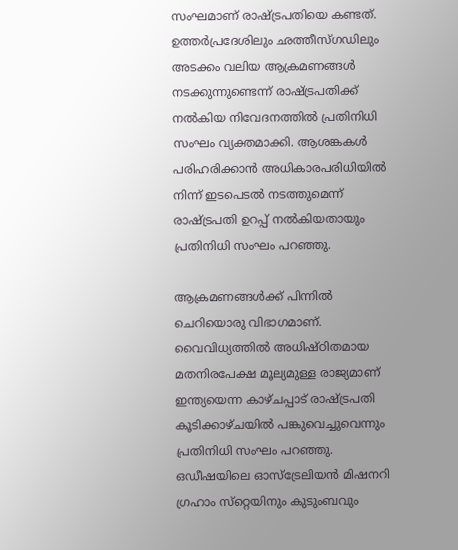സംഘമാണ് രാഷ്ട്രപതിയെ കണ്ടത്. ഉത്തർപ്രദേശിലും ഛത്തീസ്ഗഡിലും അടക്കം വലിയ ആക്രമണങ്ങൾ നടക്കുന്നുണ്ടെന്ന് രാഷ്ട്രപതിക്ക് നൽകിയ നിവേദനത്തിൽ പ്രതിനിധി സംഘം വ്യക്തമാക്കി. ആശങ്കകൾ പരിഹരിക്കാൻ അധികാരപരിധിയിൽ നിന്ന് ഇടപെടൽ നടത്തുമെന്ന് രാഷ്ട്രപതി ഉറപ്പ് നൽകിയതായും പ്രതിനിധി സംഘം പറഞ്ഞു.

ആക്രമണങ്ങൾക്ക് പിന്നിൽ ചെറിയൊരു വിഭാഗമാണ്. വൈവിധ്യത്തിൽ അധിഷ്ഠിതമായ മതനിരപേക്ഷ മൂല്യമുള്ള രാജ്യമാണ് ഇന്ത്യയെന്ന കാഴ്ചപ്പാട് രാഷ്ട്രപതി കൂടിക്കാഴ്ചയിൽ പങ്കുവെച്ചുവെന്നും പ്രതിനിധി സംഘം പറഞ്ഞു. ഒഡീഷയിലെ ഓസ്ട്രേലിയൻ മിഷനറി ഗ്രഹാം സ്‌റ്റെയിനും കുടുംബവും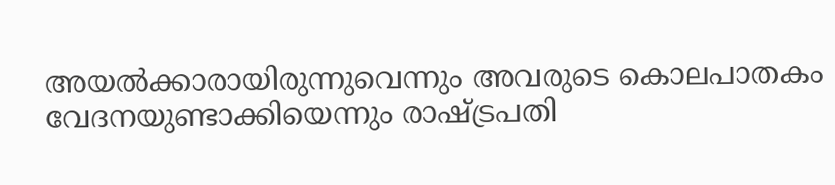അയൽക്കാരായിരുന്നുവെന്നും അവരുടെ കൊലപാതകം വേദനയുണ്ടാക്കിയെന്നും രാഷ്ട്രപതി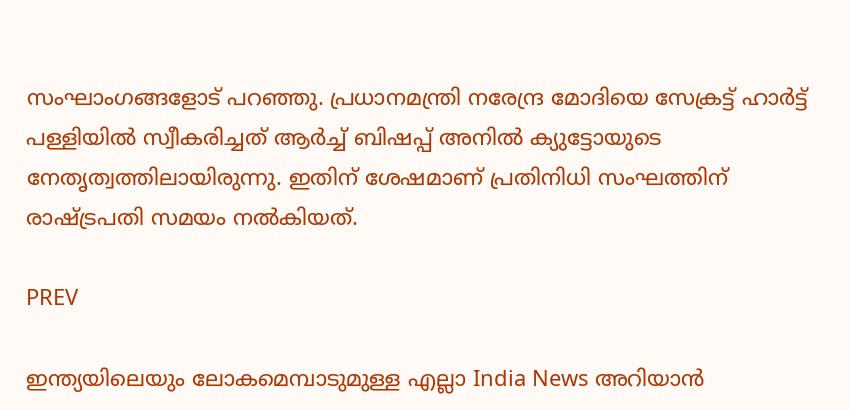സംഘാംഗങ്ങളോട് പറഞ്ഞു. പ്രധാനമന്ത്രി നരേന്ദ്ര മോദിയെ സേക്രട്ട് ഹാർട്ട് പള്ളിയിൽ സ്വീകരിച്ചത് ആർച്ച് ബിഷപ്പ് അനിൽ ക്യുട്ടോയുടെ നേതൃത്വത്തിലായിരുന്നു. ഇതിന് ശേഷമാണ് പ്രതിനിധി സംഘത്തിന് രാഷ്ട്രപതി സമയം നല്‍കിയത്.

PREV

ഇന്ത്യയിലെയും ലോകമെമ്പാടുമുള്ള എല്ലാ India News അറിയാൻ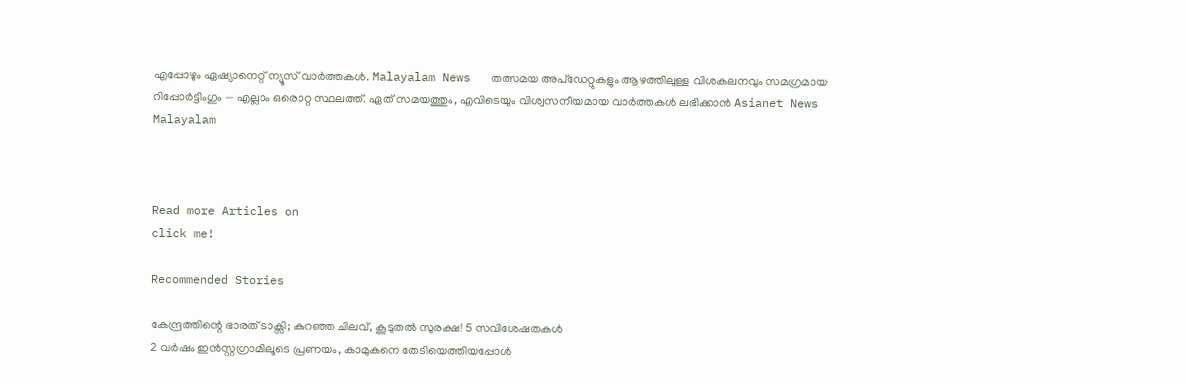എപ്പോഴും ഏഷ്യാനെറ്റ് ന്യൂസ് വാർത്തകൾ. Malayalam News   തത്സമയ അപ്‌ഡേറ്റുകളും ആഴത്തിലുള്ള വിശകലനവും സമഗ്രമായ റിപ്പോർട്ടിംഗും — എല്ലാം ഒരൊറ്റ സ്ഥലത്ത്. ഏത് സമയത്തും, എവിടെയും വിശ്വസനീയമായ വാർത്തകൾ ലഭിക്കാൻ Asianet News Malayalam



Read more Articles on
click me!

Recommended Stories

കേന്ദ്രത്തിന്റെ ഭാരത് ടാക്സി; കുറഞ്ഞ ചിലവ്, കൂടുതൽ സുരക്ഷ! 5 സവിശേഷതകൾ
2 വ‍‌ർഷം ഇൻസ്റ്റഗ്രാമിലൂടെ പ്രണയം, കാമുകനെ തേടിയെത്തിയപ്പോൾ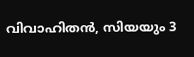വിവാഹിതൻ, സിയയും 3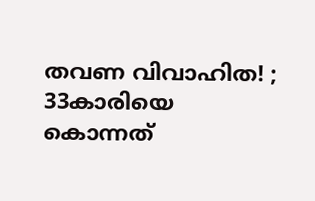തവണ വിവാഹിത! ; 33കാരിയെ കൊന്നത്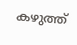കഴുത്ത്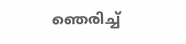ഞെരിച്ച്